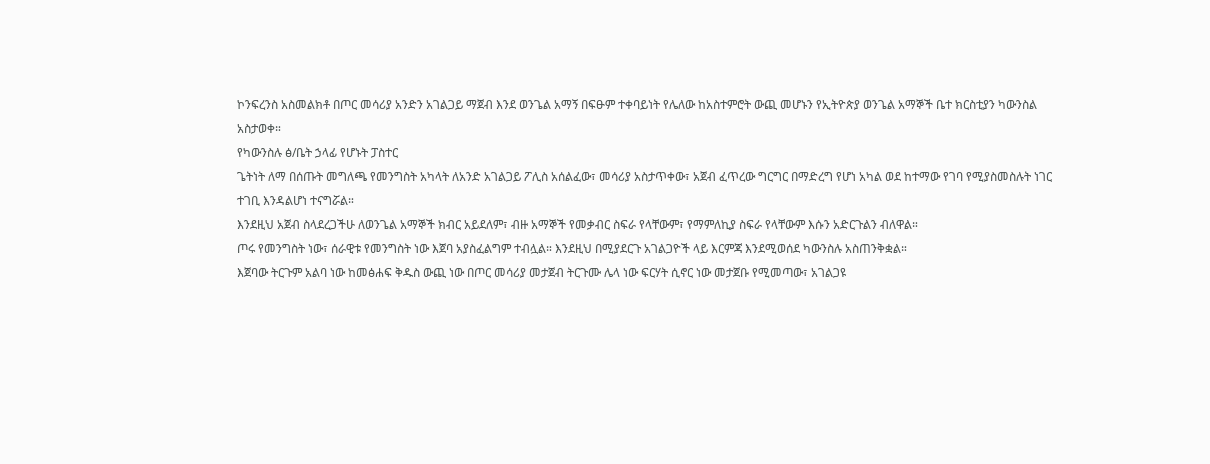ኮንፍረንስ አስመልክቶ በጦር መሳሪያ አንድን አገልጋይ ማጀብ እንደ ወንጌል አማኝ በፍፁም ተቀባይነት የሌለው ከአስተምሮት ውጪ መሆኑን የኢትዮጵያ ወንጌል አማኞች ቤተ ክርስቲያን ካውንስል አስታወቀ።
የካውንስሉ ፅ/ቤት ኃላፊ የሆኑት ፓስተር
ጌትነት ለማ በሰጡት መግለጫ የመንግስት አካላት ለአንድ አገልጋይ ፖሊስ አሰልፈው፣ መሳሪያ አስታጥቀው፣ አጀብ ፈጥረው ግርግር በማድረግ የሆነ አካል ወደ ከተማው የገባ የሚያስመስሉት ነገር ተገቢ እንዳልሆነ ተናግሯል።
እንደዚህ አጀብ ስላደረጋችሁ ለወንጌል አማኞች ክብር አይደለም፣ ብዙ አማኞች የመቃብር ስፍራ የላቸውም፣ የማምለኪያ ስፍራ የላቸውም እሱን አድርጉልን ብለዋል።
ጦሩ የመንግስት ነው፣ ሰራዊቱ የመንግስት ነው እጀባ አያስፈልግም ተብሏል። እንደዚህ በሚያደርጉ አገልጋዮች ላይ እርምጃ እንደሚወሰደ ካውንስሉ አስጠንቅቋል።
እጀባው ትርጉም አልባ ነው ከመፅሐፍ ቅዱስ ውጪ ነው በጦር መሳሪያ መታጀብ ትርጉሙ ሌላ ነው ፍርሃት ሲኖር ነው መታጀቡ የሚመጣው፣ አገልጋዩ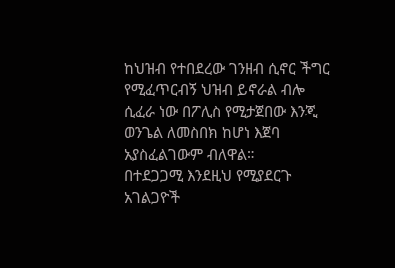ከህዝብ የተበደረው ገንዘብ ሲኖር ችግር የሚፈጥርብኝ ህዝብ ይኖራል ብሎ ሲፈራ ነው በፖሊስ የሚታጀበው እንጂ ወንጌል ለመስበክ ከሆነ እጀባ አያስፈልገውም ብለዋል።
በተደጋጋሚ እንደዚህ የሚያደርጉ አገልጋዮች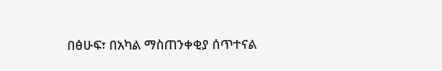በፅሁፍ፣ በአካል ማስጠንቀቂያ ሰጥተናል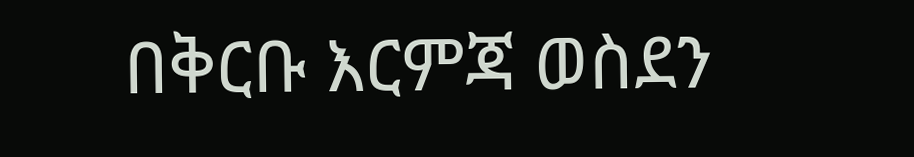በቅርቡ እርምጃ ወስደን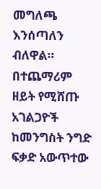መግለጫ እንሰጣለን ብለዋል።
በተጨማሪም ዘይት የሚሸጡ አገልጋዮች ከመንግስት ንግድ ፍቃድ አውጥተው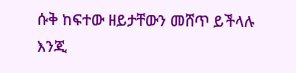ሱቅ ከፍተው ዘይታቸውን መሸጥ ይችላሉ እንጂ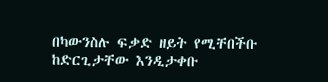በካውንስሉ ፍቃድ ዘይት የሚቸበችቡ ከድርጊታቸው እንዲታቀቡ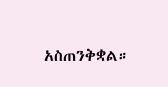አስጠንቅቋል።